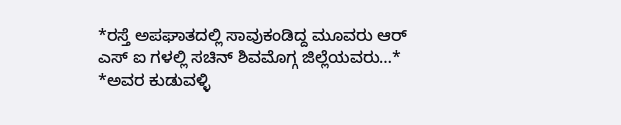*ರಸ್ತೆ ಅಪಘಾತದಲ್ಲಿ ಸಾವುಕಂಡಿದ್ದ ಮೂವರು ಆರ್ ಎಸ್ ಐ ಗಳಲ್ಲಿ ಸಚಿನ್ ಶಿವಮೊಗ್ಗ ಜಿಲ್ಲೆಯವರು…* *ಅವರ ಕುಡುವಳ್ಳಿ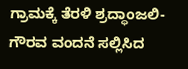ಗ್ರಾಮಕ್ಕೆ ತೆರಳಿ ಶ್ರದ್ಧಾಂಜಲಿ- ಗೌರವ ವಂದನೆ ಸಲ್ಲಿಸಿದ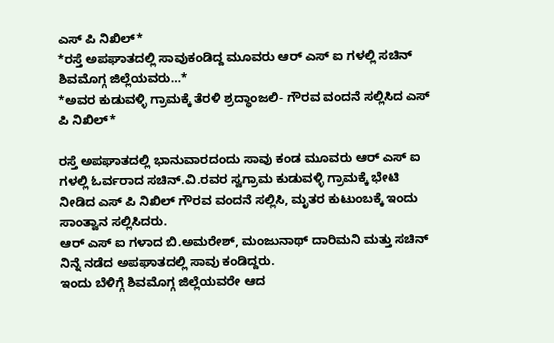ಎಸ್ ಪಿ ನಿಖಿಲ್*
*ರಸ್ತೆ ಅಪಘಾತದಲ್ಲಿ ಸಾವುಕಂಡಿದ್ದ ಮೂವರು ಆರ್ ಎಸ್ ಐ ಗಳಲ್ಲಿ ಸಚಿನ್ ಶಿವಮೊಗ್ಗ ಜಿಲ್ಲೆಯವರು…*
*ಅವರ ಕುಡುವಳ್ಳಿ ಗ್ರಾಮಕ್ಕೆ ತೆರಳಿ ಶ್ರದ್ಧಾಂಜಲಿ- ಗೌರವ ವಂದನೆ ಸಲ್ಲಿಸಿದ ಎಸ್ ಪಿ ನಿಖಿಲ್*

ರಸ್ತೆ ಅಪಘಾತದಲ್ಲಿ ಭಾನುವಾರದಂದು ಸಾವು ಕಂಡ ಮೂವರು ಆರ್ ಎಸ್ ಐ ಗಳಲ್ಲಿ ಓರ್ವರಾದ ಸಚಿನ್.ವಿ.ರವರ ಸ್ವಗ್ರಾಮ ಕುಡುವಳ್ಳಿ ಗ್ರಾಮಕ್ಕೆ ಭೇಟಿ ನೀಡಿದ ಎಸ್ ಪಿ ನಿಖಿಲ್ ಗೌರವ ವಂದನೆ ಸಲ್ಲಿಸಿ, ಮೃತರ ಕುಟುಂಬಕ್ಕೆ ಇಂದು ಸಾಂತ್ವಾನ ಸಲ್ಲಿಸಿದರು.
ಆರ್ ಎಸ್ ಐ ಗಳಾದ ಬಿ.ಅಮರೇಶ್, ಮಂಜುನಾಥ್ ದಾರಿಮನಿ ಮತ್ತು ಸಚಿನ್ ನಿನ್ನೆ ನಡೆದ ಅಪಘಾತದಲ್ಲಿ ಸಾವು ಕಂಡಿದ್ದರು.
ಇಂದು ಬೆಳಿಗ್ಗೆ ಶಿವಮೊಗ್ಗ ಜಿಲ್ಲೆಯವರೇ ಆದ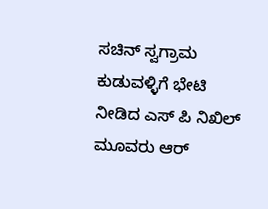ಸಚಿನ್ ಸ್ವಗ್ರಾಮ ಕುಡುವಳ್ಳಿಗೆ ಭೇಟಿ ನೀಡಿದ ಎಸ್ ಪಿ ನಿಖಿಲ್ ಮೂವರು ಆರ್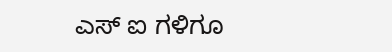ಎಸ್ ಐ ಗಳಿಗೂ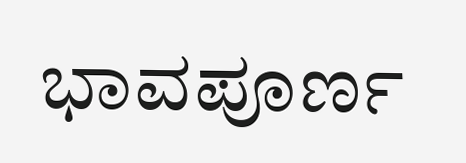ಭಾವಪೂರ್ಣ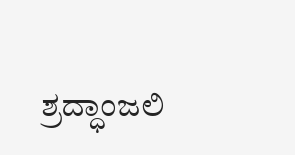ಶ್ರದ್ಧಾಂಜಲಿ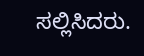ಸಲ್ಲಿಸಿದರು.